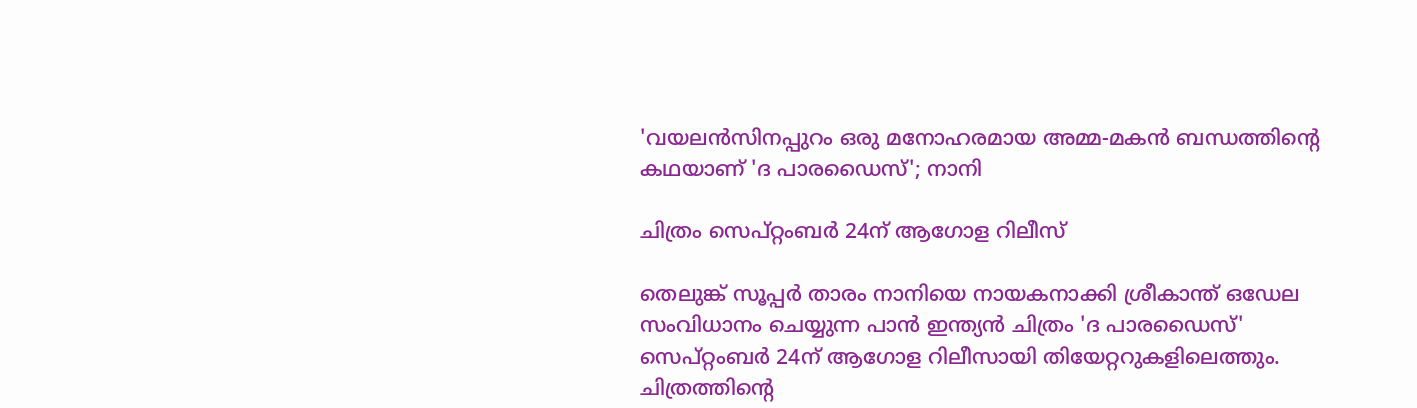'വയലന്‍സിനപ്പുറം ഒരു മനോഹരമായ അമ്മ-മകന്‍ ബന്ധത്തിന്റെ കഥയാണ് 'ദ പാരഡൈസ്'; നാനി

ചിത്രം സെപ്റ്റംബര്‍ 24ന് ആഗോള റിലീസ്

തെലുങ്ക് സൂപ്പര്‍ താരം നാനിയെ നായകനാക്കി ശ്രീകാന്ത് ഒഡേല സംവിധാനം ചെയ്യുന്ന പാന്‍ ഇന്ത്യന്‍ ചിത്രം 'ദ പാരഡൈസ്' സെപ്റ്റംബര്‍ 24ന് ആഗോള റിലീസായി തിയേറ്ററുകളിലെത്തും. ചിത്രത്തിന്റെ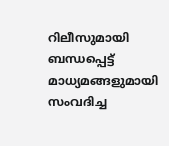റിലീസുമായി ബന്ധപ്പെട്ട് മാധ്യമങ്ങളുമായി സംവദിച്ച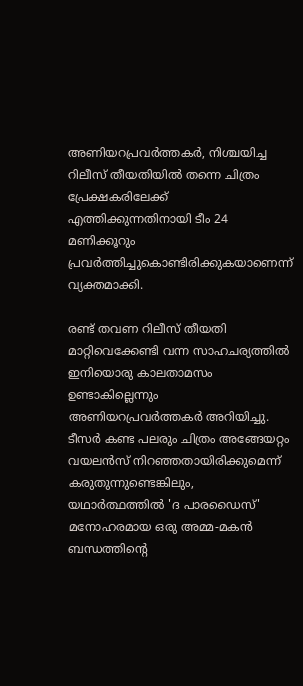അണിയറപ്രവര്‍ത്തകര്‍, നിശ്ചയിച്ച റിലീസ് തീയതിയില്‍ തന്നെ ചിത്രം പ്രേക്ഷകരിലേക്ക് എത്തിക്കുന്നതിനായി ടീം 24 മണിക്കൂറും പ്രവര്‍ത്തിച്ചുകൊണ്ടിരിക്കുകയാണെന്ന് വ്യക്തമാക്കി.

രണ്ട് തവണ റിലീസ് തീയതി മാറ്റിവെക്കേണ്ടി വന്ന സാഹചര്യത്തില്‍ ഇനിയൊരു കാലതാമസം ഉണ്ടാകില്ലെന്നും അണിയറപ്രവര്‍ത്തകര്‍ അറിയിച്ചു. ടീസര്‍ കണ്ട പലരും ചിത്രം അങ്ങേയറ്റം വയലന്‍സ് നിറഞ്ഞതായിരിക്കുമെന്ന് കരുതുന്നുണ്ടെങ്കിലും, യഥാര്‍ത്ഥത്തില്‍ 'ദ പാരഡൈസ്' മനോഹരമായ ഒരു അമ്മ-മകന്‍ ബന്ധത്തിന്റെ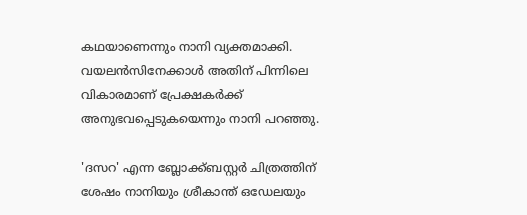കഥയാണെന്നും നാനി വ്യക്തമാക്കി. വയലന്‍സിനേക്കാള്‍ അതിന് പിന്നിലെ വികാരമാണ് പ്രേക്ഷകര്‍ക്ക് അനുഭവപ്പെടുകയെന്നും നാനി പറഞ്ഞു.

'ദസറ' എന്ന ബ്ലോക്ക്ബസ്റ്റര്‍ ചിത്രത്തിന് ശേഷം നാനിയും ശ്രീകാന്ത് ഒഡേലയും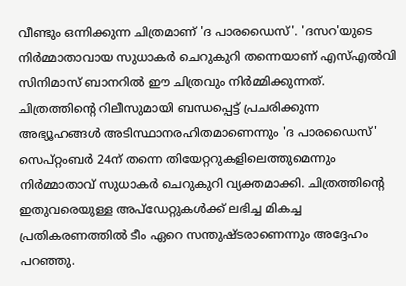വീണ്ടും ഒന്നിക്കുന്ന ചിത്രമാണ് 'ദ പാരഡൈസ്'. 'ദസറ'യുടെ നിര്‍മ്മാതാവായ സുധാകര്‍ ചെറുകുറി തന്നെയാണ് എസ്എല്‍വി സിനിമാസ് ബാനറില്‍ ഈ ചിത്രവും നിര്‍മ്മിക്കുന്നത്. ചിത്രത്തിന്റെ റിലീസുമായി ബന്ധപ്പെട്ട് പ്രചരിക്കുന്ന അഭ്യൂഹങ്ങള്‍ അടിസ്ഥാനരഹിതമാണെന്നും 'ദ പാരഡൈസ്' സെപ്റ്റംബര്‍ 24ന് തന്നെ തിയേറ്ററുകളിലെത്തുമെന്നും നിര്‍മ്മാതാവ് സുധാകര്‍ ചെറുകുറി വ്യക്തമാക്കി. ചിത്രത്തിന്റെ ഇതുവരെയുള്ള അപ്ഡേറ്റുകള്‍ക്ക് ലഭിച്ച മികച്ച പ്രതികരണത്തില്‍ ടീം ഏറെ സന്തുഷ്ടരാണെന്നും അദ്ദേഹം പറഞ്ഞു.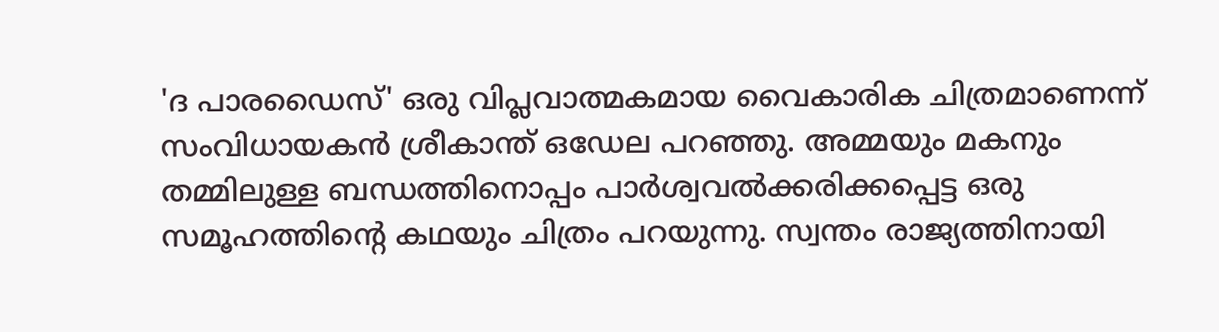'ദ പാരഡൈസ്' ഒരു വിപ്ലവാത്മകമായ വൈകാരിക ചിത്രമാണെന്ന് സംവിധായകന്‍ ശ്രീകാന്ത് ഒഡേല പറഞ്ഞു. അമ്മയും മകനും തമ്മിലുള്ള ബന്ധത്തിനൊപ്പം പാര്‍ശ്വവല്‍ക്കരിക്കപ്പെട്ട ഒരു സമൂഹത്തിന്റെ കഥയും ചിത്രം പറയുന്നു. സ്വന്തം രാജ്യത്തിനായി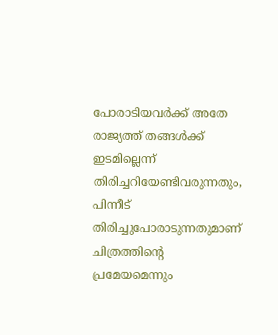പോരാടിയവര്‍ക്ക് അതേ രാജ്യത്ത് തങ്ങള്‍ക്ക് ഇടമില്ലെന്ന് തിരിച്ചറിയേണ്ടിവരുന്നതും, പിന്നീട് തിരിച്ചുപോരാടുന്നതുമാണ് ചിത്രത്തിന്റെ പ്രമേയമെന്നും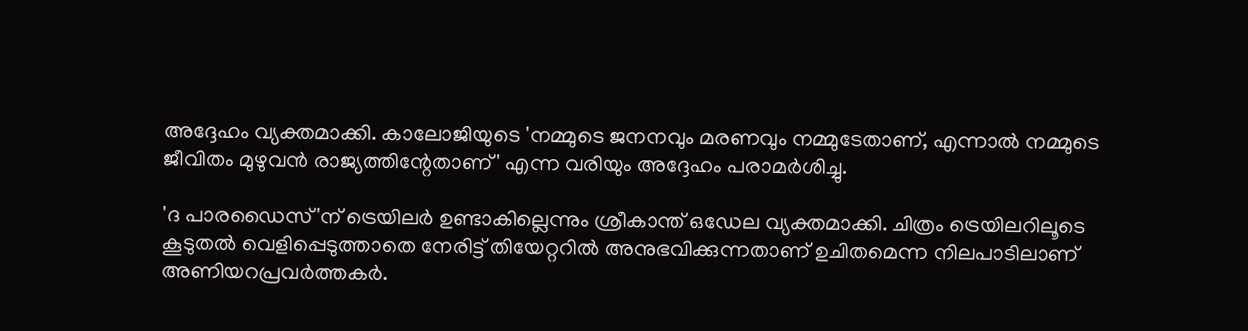അദ്ദേഹം വ്യക്തമാക്കി. കാലോജിയുടെ 'നമ്മുടെ ജനനവും മരണവും നമ്മുടേതാണ്, എന്നാല്‍ നമ്മുടെ ജീവിതം മുഴുവന്‍ രാജ്യത്തിന്റേതാണ്' എന്ന വരിയും അദ്ദേഹം പരാമര്‍ശിച്ചു.

'ദ പാരഡൈസ്'ന് ട്രെയിലര്‍ ഉണ്ടാകില്ലെന്നും ശ്രീകാന്ത് ഒഡേല വ്യക്തമാക്കി. ചിത്രം ട്രെയിലറിലൂടെ കൂടുതല്‍ വെളിപ്പെടുത്താതെ നേരിട്ട് തിയേറ്ററില്‍ അനുഭവിക്കുന്നതാണ് ഉചിതമെന്ന നിലപാടിലാണ് അണിയറപ്രവര്‍ത്തകര്‍.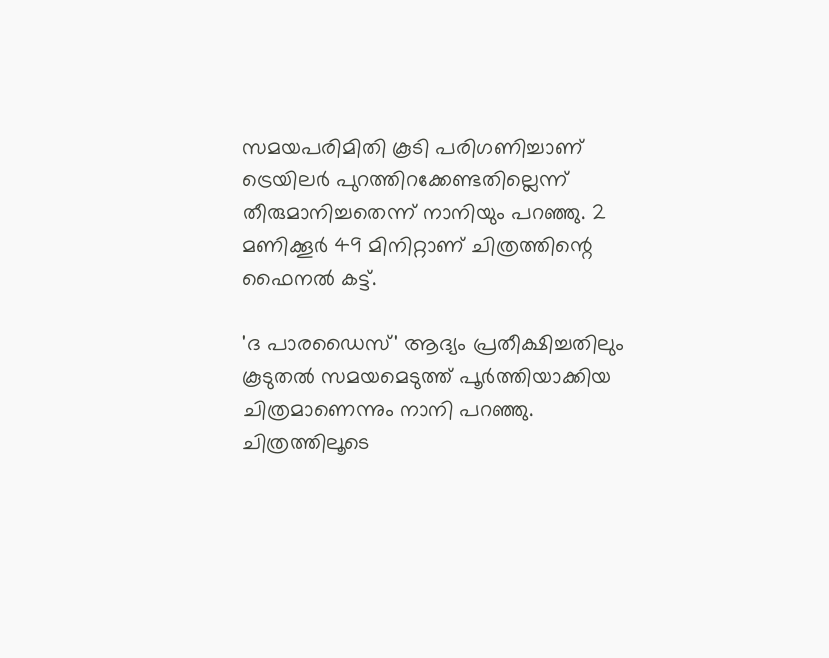സമയപരിമിതി കൂടി പരിഗണിച്ചാണ് ട്രെയിലര്‍ പുറത്തിറക്കേണ്ടതില്ലെന്ന് തീരുമാനിച്ചതെന്ന് നാനിയും പറഞ്ഞു. 2 മണിക്കൂര്‍ 49 മിനിറ്റാണ് ചിത്രത്തിന്റെ ഫൈനല്‍ കട്ട്.

'ദ പാരഡൈസ്' ആദ്യം പ്രതീക്ഷിച്ചതിലും കൂടുതല്‍ സമയമെടുത്ത് പൂര്‍ത്തിയാക്കിയ ചിത്രമാണെന്നും നാനി പറഞ്ഞു. ചിത്രത്തിലൂടെ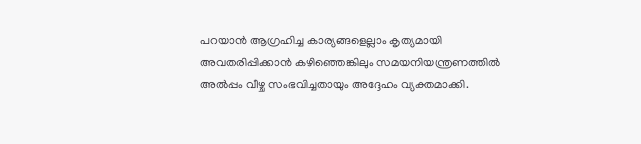പറയാന്‍ ആഗ്രഹിച്ച കാര്യങ്ങളെല്ലാം കൃത്യമായി അവതരിപ്പിക്കാന്‍ കഴിഞ്ഞെങ്കിലും സമയനിയന്ത്രണത്തില്‍ അല്‍പ്പം വീഴ്ച സംഭവിച്ചതായും അദ്ദേഹം വ്യക്തമാക്കി.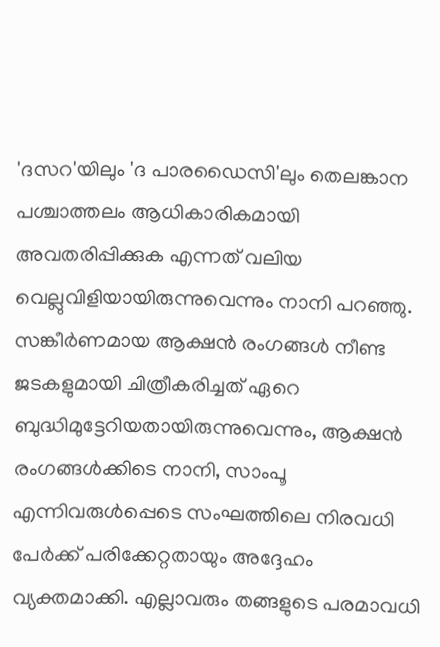'ദസറ'യിലും 'ദ പാരഡൈസി'ലും തെലങ്കാന പശ്ചാത്തലം ആധികാരികമായി അവതരിപ്പിക്കുക എന്നത് വലിയ വെല്ലുവിളിയായിരുന്നുവെന്നും നാനി പറഞ്ഞു. സങ്കീര്‍ണമായ ആക്ഷന്‍ രംഗങ്ങള്‍ നീണ്ട ജടകളുമായി ചിത്രീകരിച്ചത് ഏറെ ബുദ്ധിമുട്ടേറിയതായിരുന്നുവെന്നും, ആക്ഷന്‍ രംഗങ്ങള്‍ക്കിടെ നാനി, സാംപൂ എന്നിവരുള്‍പ്പെടെ സംഘത്തിലെ നിരവധി പേര്‍ക്ക് പരിക്കേറ്റതായും അദ്ദേഹം വ്യക്തമാക്കി. എല്ലാവരും തങ്ങളുടെ പരമാവധി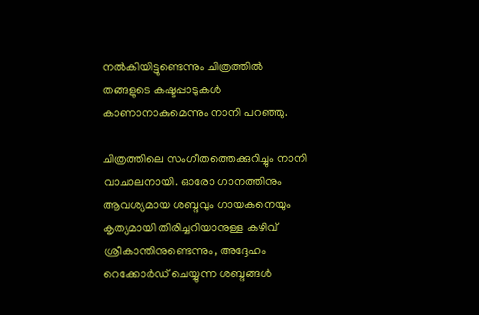നല്‍കിയിട്ടുണ്ടെന്നും ചിത്രത്തില്‍ തങ്ങളുടെ കഷ്ടപ്പാടുകള്‍ കാണാനാകുമെന്നും നാനി പറഞ്ഞു.

ചിത്രത്തിലെ സംഗീതത്തെക്കുറിച്ചും നാനി വാചാലനായി. ഓരോ ഗാനത്തിനും ആവശ്യമായ ശബ്ദവും ഗായകനെയും കൃത്യമായി തിരിച്ചറിയാനുള്ള കഴിവ് ശ്രീകാന്തിനുണ്ടെന്നും, അദ്ദേഹം റെക്കോര്‍ഡ് ചെയ്യുന്ന ശബ്ദങ്ങള്‍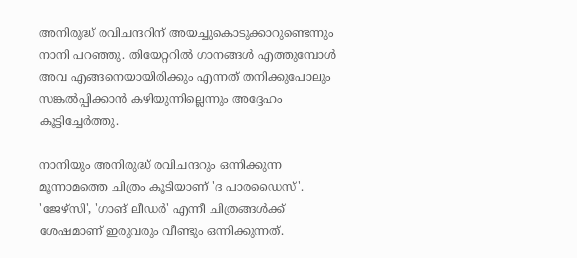അനിരുദ്ധ് രവിചന്ദറിന് അയച്ചുകൊടുക്കാറുണ്ടെന്നും നാനി പറഞ്ഞു. തിയേറ്ററില്‍ ഗാനങ്ങള്‍ എത്തുമ്പോള്‍ അവ എങ്ങനെയായിരിക്കും എന്നത് തനിക്കുപോലും സങ്കല്‍പ്പിക്കാന്‍ കഴിയുന്നില്ലെന്നും അദ്ദേഹം കൂട്ടിച്ചേര്‍ത്തു.

നാനിയും അനിരുദ്ധ് രവിചന്ദറും ഒന്നിക്കുന്ന മൂന്നാമത്തെ ചിത്രം കൂടിയാണ് 'ദ പാരഡൈസ്'. 'ജേഴ്‌സി', 'ഗാങ് ലീഡര്‍' എന്നീ ചിത്രങ്ങള്‍ക്ക് ശേഷമാണ് ഇരുവരും വീണ്ടും ഒന്നിക്കുന്നത്.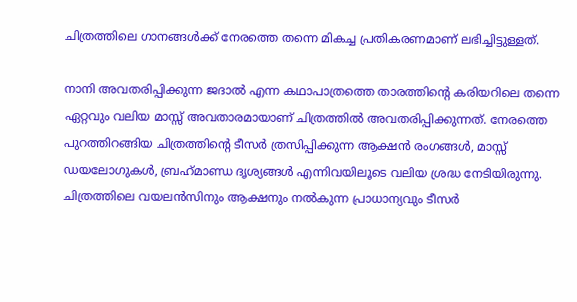ചിത്രത്തിലെ ഗാനങ്ങള്‍ക്ക് നേരത്തെ തന്നെ മികച്ച പ്രതികരണമാണ് ലഭിച്ചിട്ടുള്ളത്.

നാനി അവതരിപ്പിക്കുന്ന ജദാല്‍ എന്ന കഥാപാത്രത്തെ താരത്തിന്റെ കരിയറിലെ തന്നെ ഏറ്റവും വലിയ മാസ്സ് അവതാരമായാണ് ചിത്രത്തില്‍ അവതരിപ്പിക്കുന്നത്. നേരത്തെ പുറത്തിറങ്ങിയ ചിത്രത്തിന്റെ ടീസര്‍ ത്രസിപ്പിക്കുന്ന ആക്ഷന്‍ രംഗങ്ങള്‍, മാസ്സ് ഡയലോഗുകള്‍, ബ്രഹ്‌മാണ്ഡ ദൃശ്യങ്ങള്‍ എന്നിവയിലൂടെ വലിയ ശ്രദ്ധ നേടിയിരുന്നു. ചിത്രത്തിലെ വയലന്‍സിനും ആക്ഷനും നല്‍കുന്ന പ്രാധാന്യവും ടീസര്‍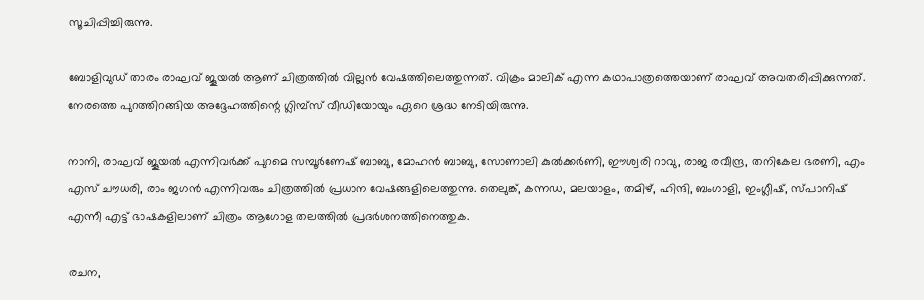സൂചിപ്പിച്ചിരുന്നു.

ബോളിവുഡ് താരം രാഘവ് ജൂയല്‍ ആണ് ചിത്രത്തില്‍ വില്ലന്‍ വേഷത്തിലെത്തുന്നത്. വിക്രം മാലിക് എന്ന കഥാപാത്രത്തെയാണ് രാഘവ് അവതരിപ്പിക്കുന്നത്. നേരത്തെ പുറത്തിറങ്ങിയ അദ്ദേഹത്തിന്റെ ഗ്ലിമ്പ്‌സ് വീഡിയോയും ഏറെ ശ്രദ്ധ നേടിയിരുന്നു.

നാനി, രാഘവ് ജൂയല്‍ എന്നിവര്‍ക്ക് പുറമെ സമ്പൂര്‍ണേഷ് ബാബു, മോഹന്‍ ബാബു, സോണാലി കുല്‍ക്കര്‍ണി, ഈശ്വരി റാവു, രാജ രവീന്ദ്ര, തനികേല ഭരണി, എം എസ് ചൗധരി, രാം ജഗന്‍ എന്നിവരും ചിത്രത്തില്‍ പ്രധാന വേഷങ്ങളിലെത്തുന്നു. തെലുങ്ക്, കന്നഡ, മലയാളം, തമിഴ്, ഹിന്ദി, ബംഗാളി, ഇംഗ്ലീഷ്, സ്പാനിഷ് എന്നീ എട്ട് ഭാഷകളിലാണ് ചിത്രം ആഗോള തലത്തില്‍ പ്രദര്‍ശനത്തിനെത്തുക.

രചന,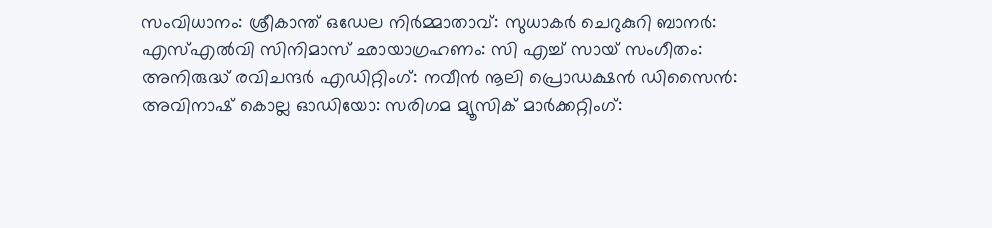സംവിധാനം: ശ്രീകാന്ത് ഒഡേല നിര്‍മ്മാതാവ്: സുധാകര്‍ ചെറുകുറി ബാനര്‍: എസ്എല്‍വി സിനിമാസ് ഛായാഗ്രഹണം: സി എച്ച് സായ് സംഗീതം: അനിരുദ്ധ് രവിചന്ദര്‍ എഡിറ്റിംഗ്: നവീന്‍ നൂലി പ്രൊഡക്ഷന്‍ ഡിസൈന്‍: അവിനാഷ് കൊല്ല ഓഡിയോ: സരിഗമ മ്യൂസിക് മാര്‍ക്കറ്റിംഗ്: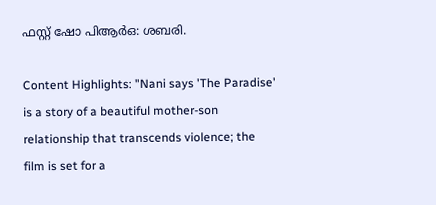ഫസ്റ്റ് ഷോ പിആര്‍ഒ: ശബരി.

Content Highlights: "Nani says 'The Paradise' is a story of a beautiful mother-son relationship that transcends violence; the film is set for a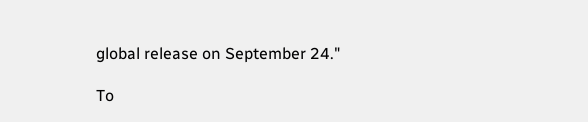global release on September 24."

To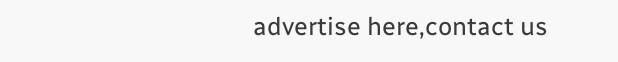advertise here,contact us